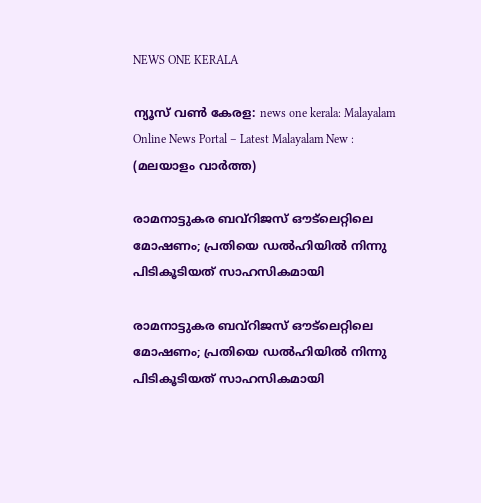NEWS ONE KERALA

ന്യൂസ് വൺ കേരള: news one kerala: Malayalam Online News Portal – Latest Malayalam New : (മലയാളം വാർത്ത)

രാമനാട്ടുകര ബവ്റിജസ് ഔട്‌ലെറ്റിലെ മോഷണം; പ്രതിയെ ഡൽഹിയിൽ നിന്നു പിടികൂടിയത് സാഹസികമായി

രാമനാട്ടുകര ബവ്റിജസ് ഔട്‌ലെറ്റിലെ മോഷണം; പ്രതിയെ ഡൽഹിയിൽ നിന്നു പിടികൂടിയത് സാഹസികമായി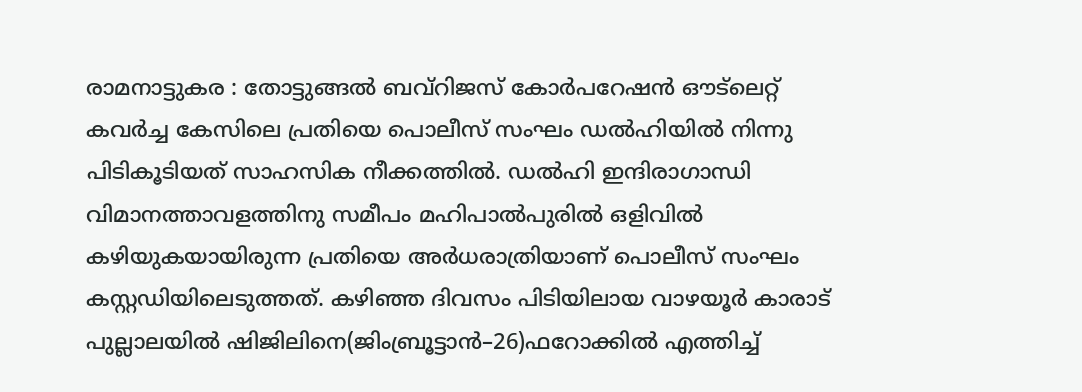രാമനാട്ടുകര : തോട്ടുങ്ങൽ ബവ്റിജസ് കോർപറേഷൻ ഔട്‌ലെറ്റ് കവർച്ച കേസിലെ പ്രതിയെ പൊലീസ് സംഘം ഡൽഹിയിൽ നിന്നു പിടികൂടിയത് സാഹസിക നീക്കത്തിൽ. ഡൽഹി ഇന്ദിരാഗാന്ധി വിമാനത്താവളത്തിനു സമീപം മഹിപാൽപുരിൽ ഒളിവിൽ കഴിയുകയായിരുന്ന പ്രതിയെ അർധരാത്രിയാണ് പൊലീസ് സംഘം കസ്റ്റഡിയിലെടുത്തത്. കഴിഞ്ഞ ദിവസം പിടിയിലായ വാഴയൂർ കാരാട് പുല്ലാലയിൽ ഷിജിലിനെ(ജിംബ്രൂട്ടാൻ–26)ഫറോക്കിൽ എത്തിച്ച്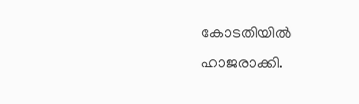കോടതിയിൽ ഹാജരാക്കി.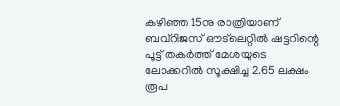കഴിഞ്ഞ 15നു രാത്രിയാണ് ബവ്റിജസ് ഔട്‌ലെറ്റിൽ ഷട്ടറിന്റെ പൂട്ട് തകർത്ത് മേശയുടെ ലോക്കറിൽ സൂക്ഷിച്ച 2.65 ലക്ഷം രൂപ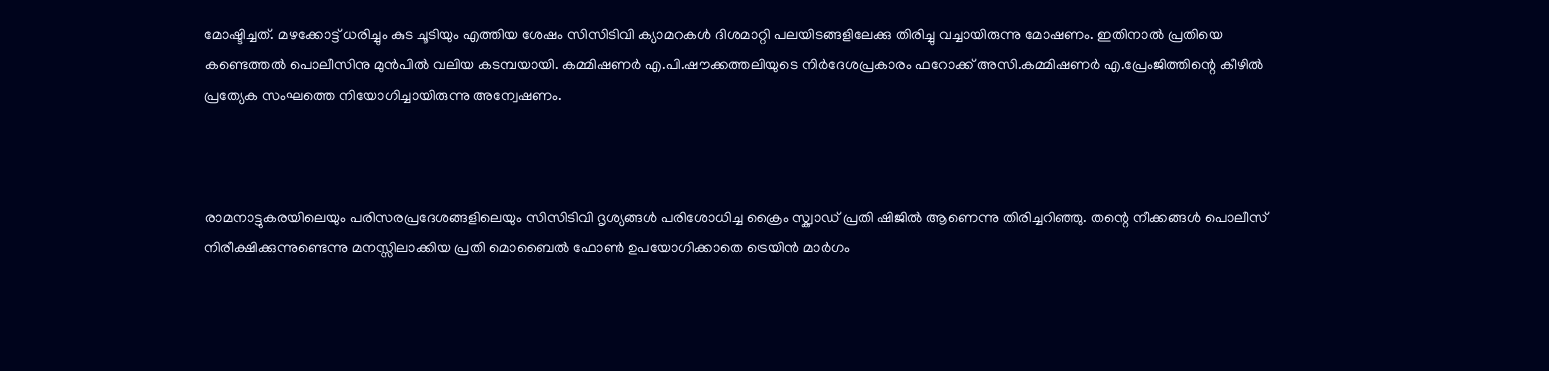മോഷ്ടിച്ചത്. മഴക്കോട്ട് ധരിച്ചും കുട ചൂടിയും എത്തിയ ശേഷം സിസിടിവി ക്യാമറകൾ ദിശമാറ്റി പലയിടങ്ങളിലേക്കു തിരിച്ചു വച്ചായിരുന്നു മോഷണം. ഇതിനാൽ പ്രതിയെ കണ്ടെത്തൽ പൊലീസിനു മുൻപിൽ വലിയ കടമ്പയായി. കമ്മിഷണർ എ.പി.ഷൗക്കത്തലിയുടെ നിർദേശപ്രകാരം ഫറോക്ക് അസി.കമ്മിഷണർ എ.പ്രേംജിത്തിന്റെ കീഴിൽ പ്രത്യേക സംഘത്തെ നിയോഗിച്ചായിരുന്നു അന്വേഷണം.



രാമനാട്ടുകരയിലെയും പരിസരപ്രദേശങ്ങളിലെയും സിസിടിവി ദൃശ്യങ്ങൾ പരിശോധിച്ച ക്രൈം സ്ക്വാഡ് പ്രതി ഷിജിൽ ആണെന്നു തിരിച്ചറിഞ്ഞു. തന്റെ നീക്കങ്ങൾ പൊലീസ് നിരീക്ഷിക്കുന്നുണ്ടെന്നു മനസ്സിലാക്കിയ പ്രതി മൊബൈൽ ഫോൺ ഉപയോഗിക്കാതെ ട്രെയിൻ മാർഗം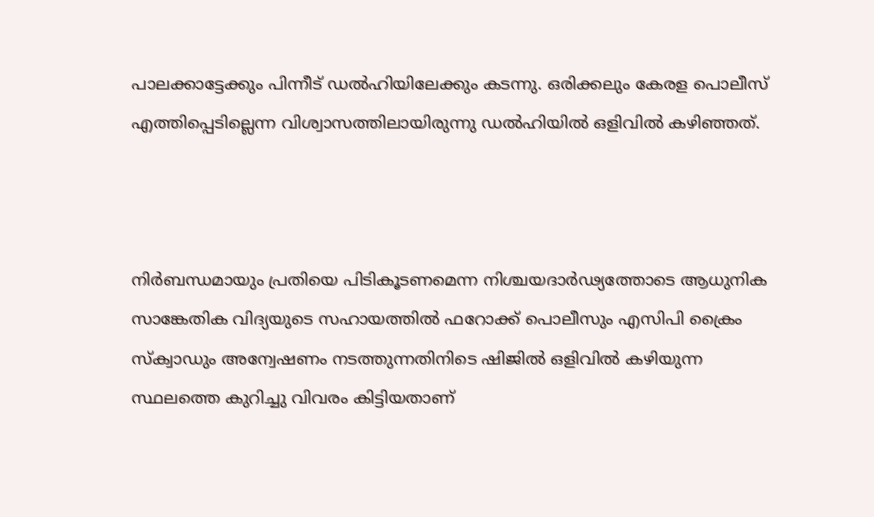പാലക്കാട്ടേക്കും പിന്നീട് ഡൽഹിയിലേക്കും കടന്നു. ഒരിക്കലും കേരള പൊലീസ് എത്തിപ്പെടില്ലെന്ന വിശ്വാസത്തിലായിരുന്നു ഡൽഹിയിൽ ഒളിവിൽ കഴിഞ്ഞത്.



നിർബന്ധമായും പ്രതിയെ പിടികൂടണമെന്ന നിശ്ചയദാർഢ്യത്തോടെ ആധുനിക സാങ്കേതിക വിദ്യയുടെ സഹായത്തിൽ ഫറോക്ക് പൊലീസും എസിപി ക്രൈം സ്ക്വാഡും അന്വേഷണം നടത്തുന്നതിനിടെ ഷിജിൽ ഒളിവിൽ കഴിയുന്ന സ്ഥലത്തെ കുറിച്ചു വിവരം കിട്ടിയതാണ്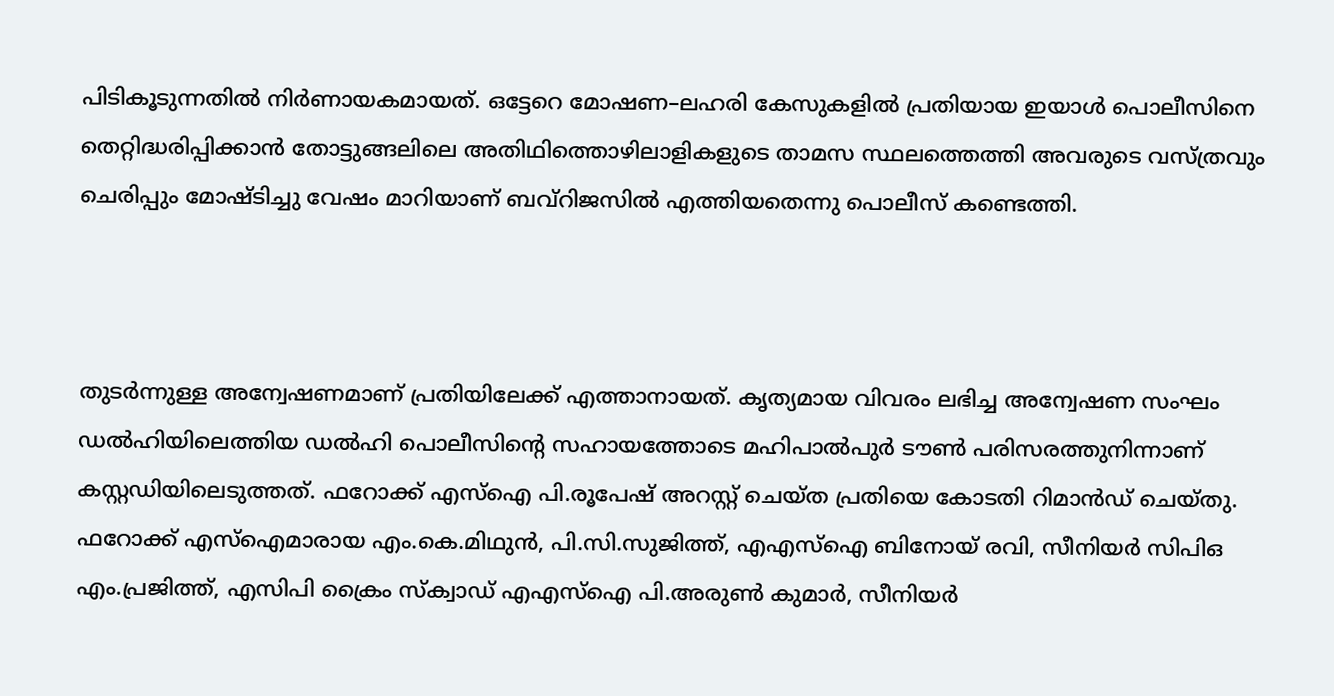പിടികൂടുന്നതിൽ നിർണായകമായത്. ഒട്ടേറെ മോഷണ–ലഹരി കേസുകളിൽ പ്രതിയായ ഇയാൾ പൊലീസിനെ തെറ്റിദ്ധരിപ്പിക്കാൻ തോട്ടുങ്ങലിലെ അതിഥിത്തൊഴിലാളികളുടെ താമസ സ്ഥലത്തെത്തി അവരുടെ വസ്ത്രവും ചെരിപ്പും മോഷ്ടിച്ചു വേഷം മാറിയാണ് ബവ്റിജസിൽ എത്തിയതെന്നു പൊലീസ് കണ്ടെത്തി.



തുടർന്നുള്ള അന്വേഷണമാണ് പ്രതിയിലേക്ക് എത്താനായത്. കൃത്യമായ വിവരം ലഭിച്ച അന്വേഷണ സംഘം ഡൽഹിയിലെത്തിയ ഡൽഹി പൊലീസിന്റെ സഹായത്തോടെ മഹിപാൽപുർ ടൗൺ പരിസരത്തുനിന്നാണ് കസ്റ്റഡിയിലെടുത്തത്. ഫറോക്ക് എസ്ഐ പി.രൂപേഷ് അറസ്റ്റ് ചെയ്ത പ്രതിയെ കോടതി റിമാൻഡ് ചെയ്തു. ഫറോക്ക് എസ്ഐമാരായ എം.കെ.മിഥുൻ, പി.സി.സുജിത്ത്, എഎസ്ഐ ബിനോയ് രവി, സീനിയർ സിപിഒ എം.പ്രജിത്ത്, എസിപി ക്രൈം സ്ക്വാഡ് എഎസ്ഐ പി.അരുൺ കുമാർ, സീനിയർ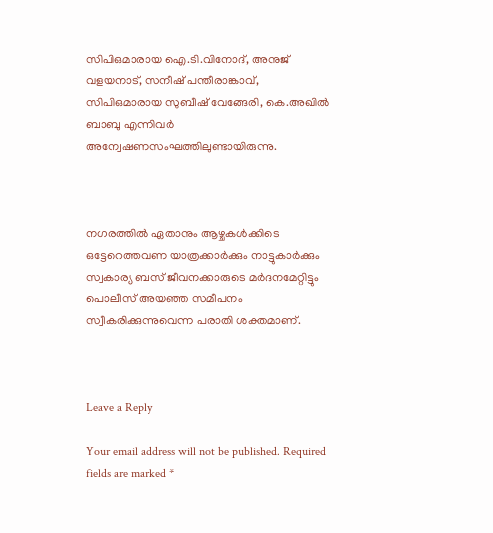സിപിഒമാരായ ഐ.ടി.വിനോദ്, അനുജ് വളയനാട്, സനീഷ് പന്തീരാങ്കാവ്, സിപിഒമാരായ സുബീഷ് വേങ്ങേരി, കെ.അഖിൽ ബാബു എന്നിവർ അന്വേഷണസംഘത്തിലുണ്ടായിരുന്നു.



നഗരത്തിൽ ഏതാനും ആഴ്ചകൾക്കിടെ ഒട്ടേറെത്തവണ യാത്രക്കാർക്കും നാട്ടുകാർക്കും സ്വകാര്യ ബസ് ജീവനക്കാരുടെ മർദനമേറ്റിട്ടും പൊലീസ് അയഞ്ഞ സമീപനം സ്വീകരിക്കുന്നുവെന്ന പരാതി ശക്തമാണ്.



Leave a Reply

Your email address will not be published. Required fields are marked *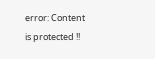error: Content is protected !!